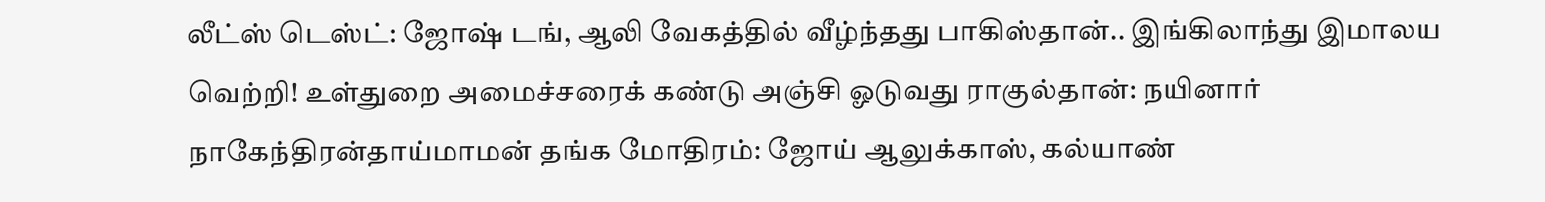லீட்ஸ் டெஸ்ட்: ஜோஷ் டங், ஆலி வேகத்தில் வீழ்ந்தது பாகிஸ்தான்.. இங்கிலாந்து இமாலய வெற்றி! உள்துறை அமைச்சரைக் கண்டு அஞ்சி ஓடுவது ராகுல்தான்: நயினார் நாகேந்திரன்தாய்மாமன் தங்க மோதிரம்: ஜோய் ஆலுக்காஸ், கல்யாண்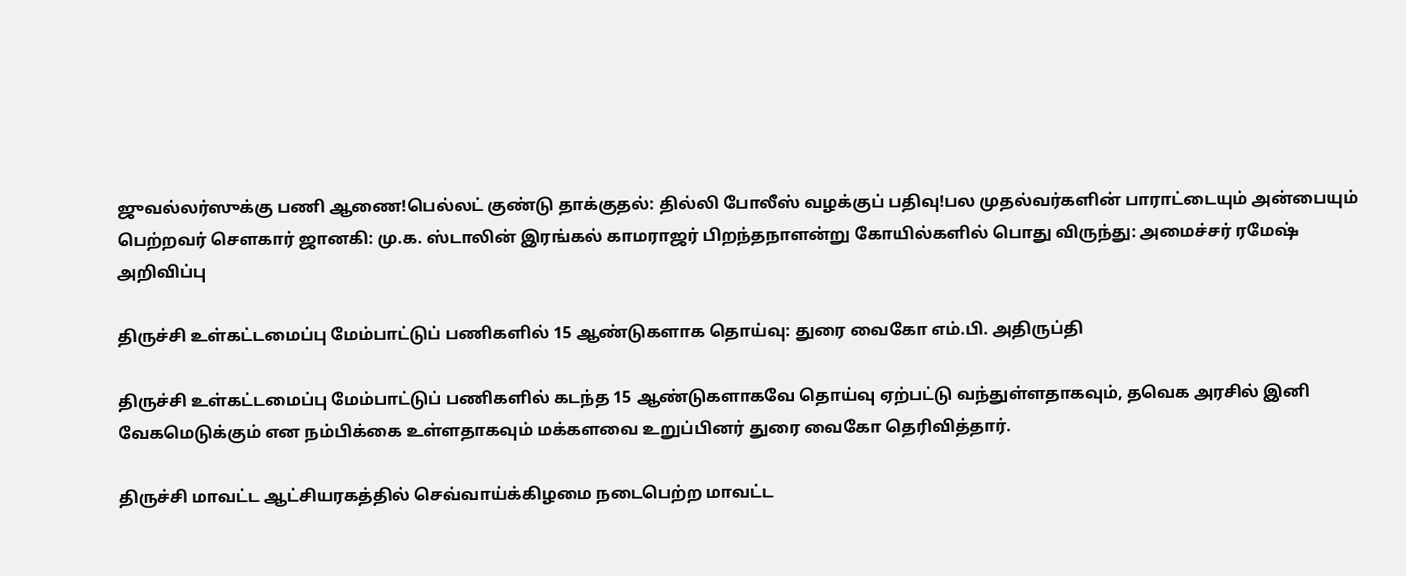ஜுவல்லர்ஸுக்கு பணி ஆணை!பெல்லட் குண்டு தாக்குதல்: தில்லி போலீஸ் வழக்குப் பதிவு!பல முதல்வர்களின் பாராட்டையும் அன்பையும் பெற்றவர் சௌகார் ஜானகி: மு.க. ஸ்டாலின் இரங்கல் காமராஜர் பிறந்தநாளன்று கோயில்களில் பொது விருந்து: அமைச்சர் ரமேஷ் அறிவிப்பு

திருச்சி உள்கட்டமைப்பு மேம்பாட்டுப் பணிகளில் 15 ஆண்டுகளாக தொய்வு: துரை வைகோ எம்.பி. அதிருப்தி

திருச்சி உள்கட்டமைப்பு மேம்பாட்டுப் பணிகளில் கடந்த 15 ஆண்டுகளாகவே தொய்வு ஏற்பட்டு வந்துள்ளதாகவும், தவெக அரசில் இனி வேகமெடுக்கும் என நம்பிக்கை உள்ளதாகவும் மக்களவை உறுப்பினர் துரை வைகோ தெரிவித்தார்.

திருச்சி மாவட்ட ஆட்சியரகத்தில் செவ்வாய்க்கிழமை நடைபெற்ற மாவட்ட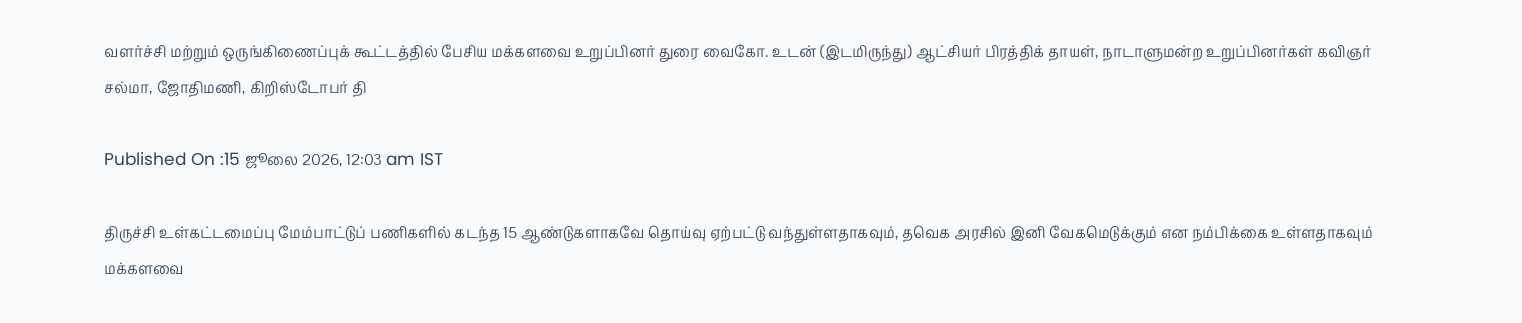வளர்ச்சி மற்றும் ஒருங்கிணைப்புக் கூட்டத்தில் பேசிய மக்களவை உறுப்பினர் துரை வைகோ. உடன் (இடமிருந்து) ஆட்சியர் பிரத்திக் தாயள், நாடாளுமன்ற உறுப்பினர்கள் கவிஞர் சல்மா, ஜோதிமணி, கிறிஸ்டோபர் தி

Published On :15 ஜூலை 2026, 12:03 am IST

திருச்சி உள்கட்டமைப்பு மேம்பாட்டுப் பணிகளில் கடந்த 15 ஆண்டுகளாகவே தொய்வு ஏற்பட்டு வந்துள்ளதாகவும், தவெக அரசில் இனி வேகமெடுக்கும் என நம்பிக்கை உள்ளதாகவும் மக்களவை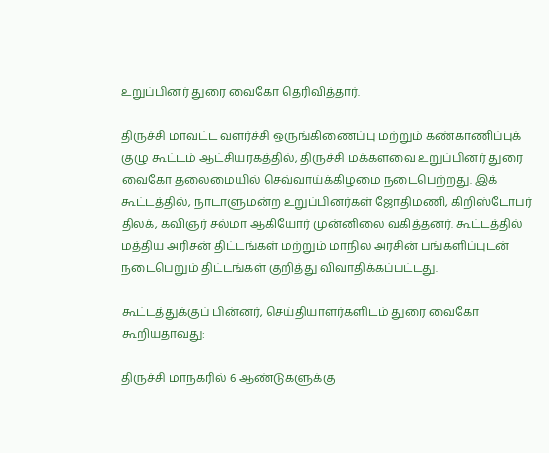உறுப்பினர் துரை வைகோ தெரிவித்தார்.

திருச்சி மாவட்ட வளர்ச்சி ஒருங்கிணைப்பு மற்றும் கண்காணிப்புக் குழு கூட்டம் ஆட்சியரகத்தில், திருச்சி மக்களவை உறுப்பினர் துரை வைகோ தலைமையில் செவ்வாய்க்கிழமை நடைபெற்றது. இக் கூட்டத்தில், நாடாளுமன்ற உறுப்பினர்கள் ஜோதிமணி, கிறிஸ்டோபர் திலக், கவிஞர் சல்மா ஆகியோர் முன்னிலை வகித்தனர். கூட்டத்தில் மத்திய அரிசன் திட்டங்கள் மற்றும் மாநில அரசின் பங்களிப்புடன் நடைபெறும் திட்டங்கள் குறித்து விவாதிக்கப்பட்டது.

கூட்டத்துக்குப் பின்னர், செய்தியாளர்களிடம் துரை வைகோ கூறியதாவது:

திருச்சி மாநகரில் 6 ஆண்டுகளுக்கு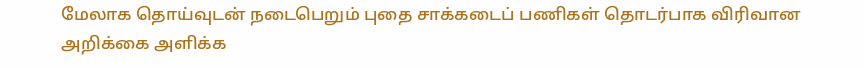மேலாக தொய்வுடன் நடைபெறும் புதை சாக்கடைப் பணிகள் தொடர்பாக விரிவான அறிக்கை அளிக்க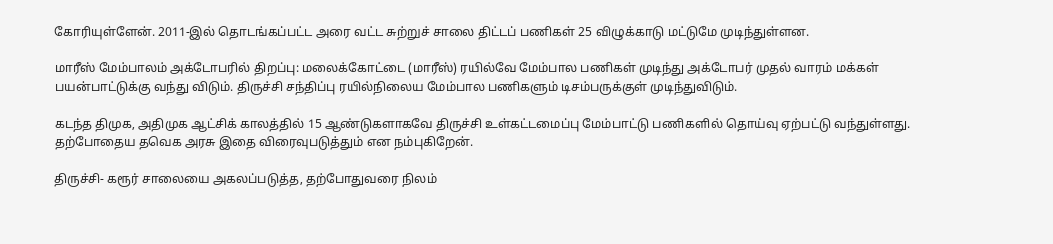கோரியுள்ளேன். 2011-இல் தொடங்கப்பட்ட அரை வட்ட சுற்றுச் சாலை திட்டப் பணிகள் 25 விழுக்காடு மட்டுமே முடிந்துள்ளன.

மாரீஸ் மேம்பாலம் அக்டோபரில் திறப்பு: மலைக்கோட்டை (மாரீஸ்) ரயில்வே மேம்பால பணிகள் முடிந்து அக்டோபர் முதல் வாரம் மக்கள் பயன்பாட்டுக்கு வந்து விடும். திருச்சி சந்திப்பு ரயில்நிலைய மேம்பால பணிகளும் டிசம்பருக்குள் முடிந்துவிடும்.

கடந்த திமுக, அதிமுக ஆட்சிக் காலத்தில் 15 ஆண்டுகளாகவே திருச்சி உள்கட்டமைப்பு மேம்பாட்டு பணிகளில் தொய்வு ஏற்பட்டு வந்துள்ளது. தற்போதைய தவெக அரசு இதை விரைவுபடுத்தும் என நம்புகிறேன்.

திருச்சி- கரூர் சாலையை அகலப்படுத்த, தற்போதுவரை நிலம்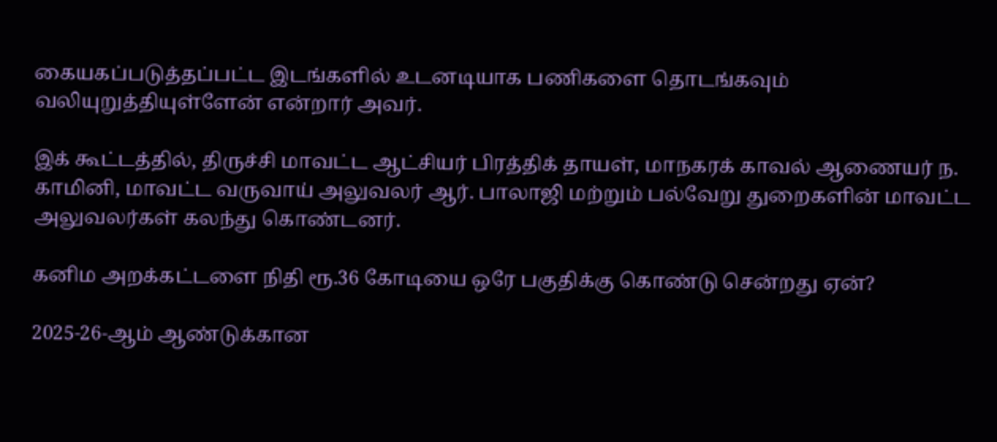கையகப்படுத்தப்பட்ட இடங்களில் உடனடியாக பணிகளை தொடங்கவும் வலியுறுத்தியுள்ளேன் என்றார் அவர்.

இக் கூட்டத்தில், திருச்சி மாவட்ட ஆட்சியர் பிரத்திக் தாயள், மாநகரக் காவல் ஆணையர் ந. காமினி, மாவட்ட வருவாய் அலுவலர் ஆர். பாலாஜி மற்றும் பல்வேறு துறைகளின் மாவட்ட அலுவலர்கள் கலந்து கொண்டனர்.

கனிம அறக்கட்டளை நிதி ரூ.36 கோடியை ஒரே பகுதிக்கு கொண்டு சென்றது ஏன்?

2025-26-ஆம் ஆண்டுக்கான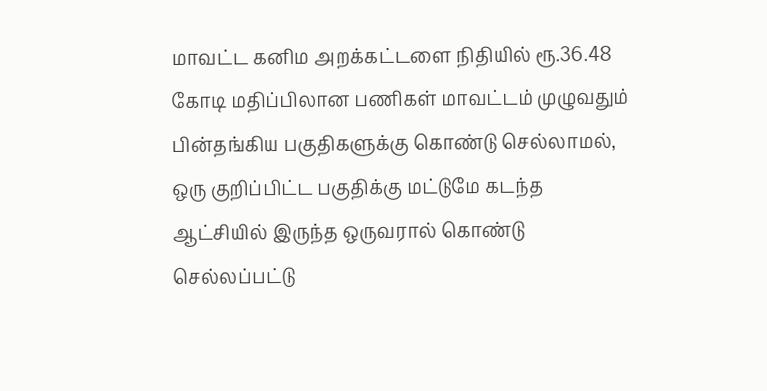மாவட்ட கனிம அறக்கட்டளை நிதியில் ரூ.36.48 கோடி மதிப்பிலான பணிகள் மாவட்டம் முழுவதும் பின்தங்கிய பகுதிகளுக்கு கொண்டு செல்லாமல், ஒரு குறிப்பிட்ட பகுதிக்கு மட்டுமே கடந்த ஆட்சியில் இருந்த ஒருவரால் கொண்டு செல்லப்பட்டு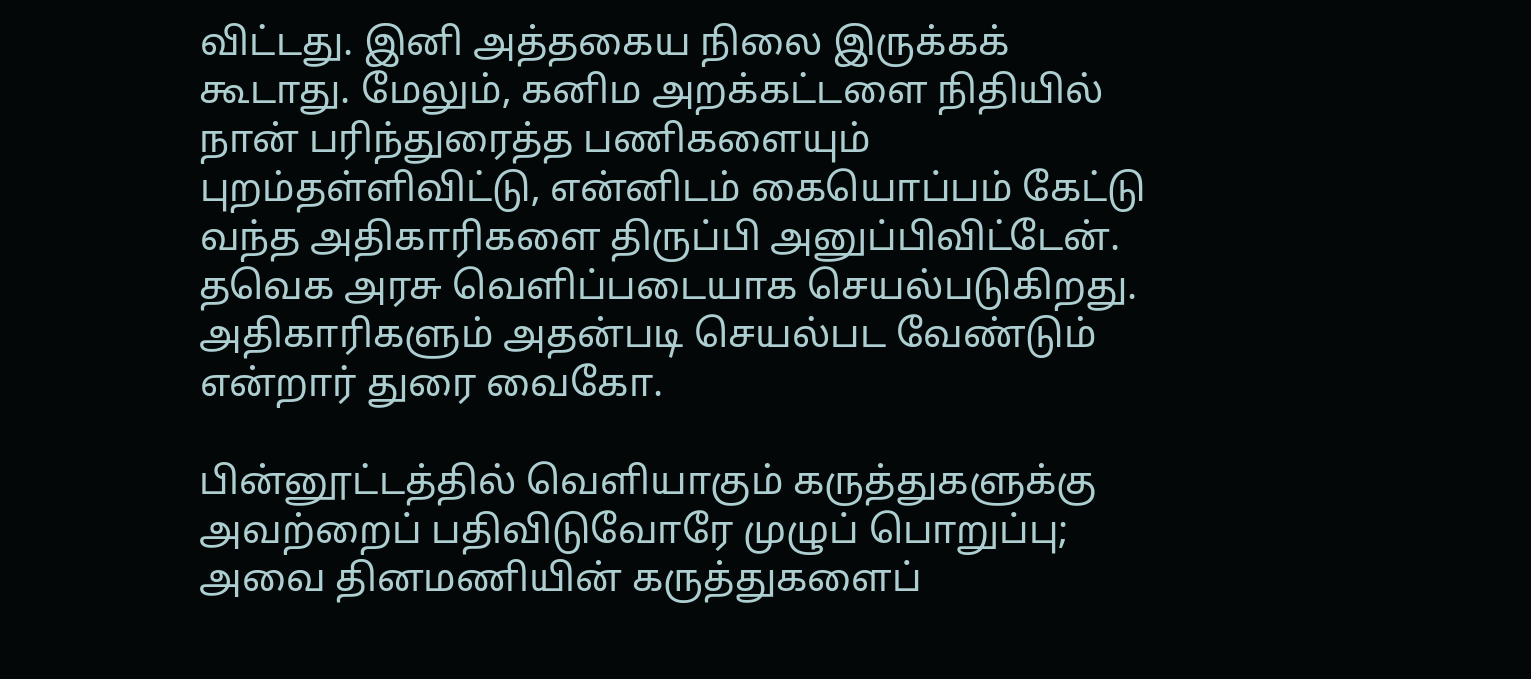விட்டது. இனி அத்தகைய நிலை இருக்கக் கூடாது. மேலும், கனிம அறக்கட்டளை நிதியில் நான் பரிந்துரைத்த பணிகளையும் புறம்தள்ளிவிட்டு, என்னிடம் கையொப்பம் கேட்டு வந்த அதிகாரிகளை திருப்பி அனுப்பிவிட்டேன். தவெக அரசு வெளிப்படையாக செயல்படுகிறது. அதிகாரிகளும் அதன்படி செயல்பட வேண்டும் என்றார் துரை வைகோ.

பின்னூட்டத்தில் வெளியாகும் கருத்துகளுக்கு அவற்றைப் பதிவிடுவோரே முழுப் பொறுப்பு; அவை தினமணியின் கருத்துகளைப்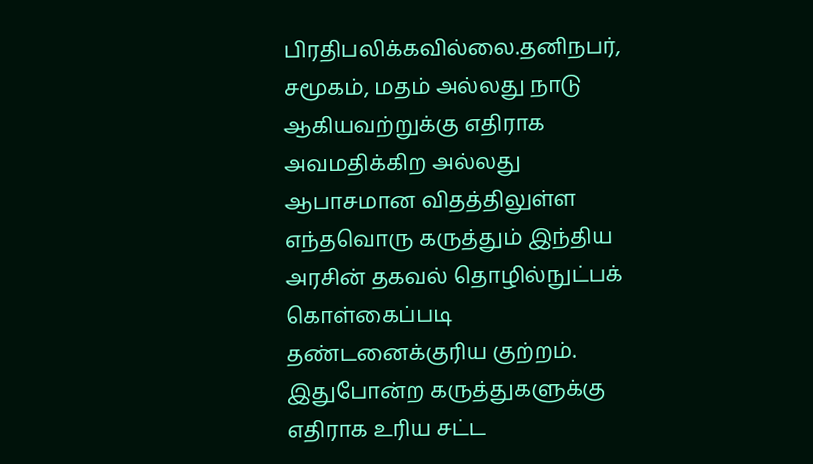பிரதிபலிக்கவில்லை.தனிநபர், சமூகம், மதம் அல்லது நாடு ஆகியவற்றுக்கு எதிராக அவமதிக்கிற அல்லது ஆபாசமான விதத்திலுள்ள எந்தவொரு கருத்தும் இந்திய அரசின் தகவல் தொழில்நுட்பக் கொள்கைப்படி தண்டனைக்குரிய குற்றம். இதுபோன்ற கருத்துகளுக்கு எதிராக உரிய சட்ட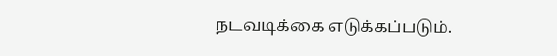நடவடிக்கை எடுக்கப்படும்.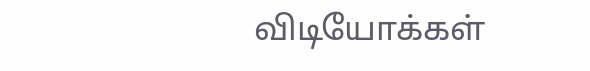விடியோக்கள்